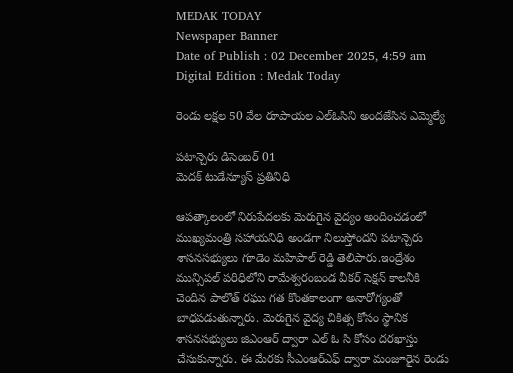MEDAK TODAY
Newspaper Banner
Date of Publish : 02 December 2025, 4:59 am Digital Edition : Medak Today

రెండు లక్షల 50 వేల రూపాయల ఎల్ఓసిని అందజేసిన ఎమ్మెల్యే

పటాన్చెరు డిసెంబర్ 01
మెదక్ టుడేన్యూస్ ప్రతినిధి

ఆపత్కాలంలో నిరుపేదలకు మెరుగైన వైద్యం అందించడంలో ముఖ్యమంత్రి సహాయనిధి అండగా నిలుస్తోందని పటాన్చెరు శాసనసభ్యులు గూడెం మహిపాల్ రెడ్డి తెలిపారు.ఇంద్రేశం మున్సిపల్ పరిధిలోని రామేశ్వరంబండ వీకర్ సెక్షన్ కాలనీకి చెందిన పాలొత్ రఘు గత కొంతకాలంగా అనారోగ్యంతో బాధపడుతున్నారు. మెరుగైన వైద్య చికిత్స కోసం స్థానిక శాసనసభ్యులు జిఎంఆర్ ద్వారా ఎల్ ఓ సి కోసం దరఖాస్తు చేసుకున్నారు. ఈ మేరకు సీఎంఆర్ఎఫ్ ద్వారా మంజూరైన రెండు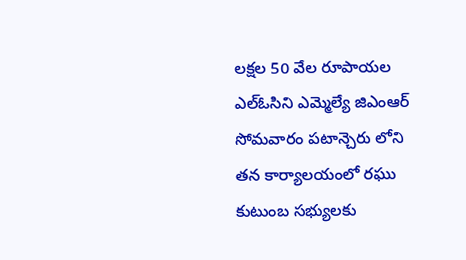లక్షల 50 వేల రూపాయల ఎల్ఓసిని ఎమ్మెల్యే జిఎంఆర్ సోమవారం పటాన్చెరు లోని తన కార్యాలయంలో రఘు కుటుంబ సభ్యులకు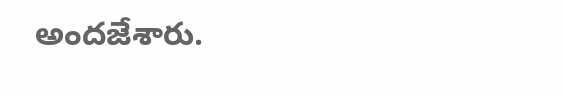అందజేశారు.